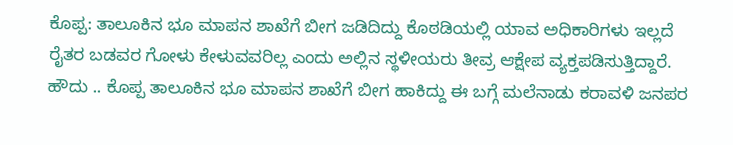ಕೊಪ್ಪ: ತಾಲೂಕಿನ ಭೂ ಮಾಪನ ಶಾಖೆಗೆ ಬೀಗ ಜಡಿದಿದ್ದು ಕೊಠಡಿಯಲ್ಲಿ ಯಾವ ಅಧಿಕಾರಿಗಳು ಇಲ್ಲದೆ ರೈತರ ಬಡವರ ಗೋಳು ಕೇಳುವವರಿಲ್ಲ ಎಂದು ಅಲ್ಲಿನ ಸ್ಥಳೀಯರು ತೀವ್ರ ಆಕ್ಷೇಪ ವ್ಯಕ್ತಪಡಿಸುತ್ತಿದ್ದಾರೆ.
ಹೌದು .. ಕೊಪ್ಪ ತಾಲೂಕಿನ ಭೂ ಮಾಪನ ಶಾಖೆಗೆ ಬೀಗ ಹಾಕಿದ್ದು ಈ ಬಗ್ಗೆ ಮಲೆನಾಡು ಕರಾವಳಿ ಜನಪರ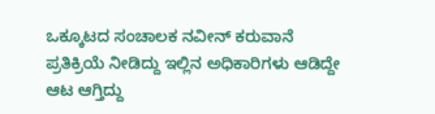ಒಕ್ಕೂಟದ ಸಂಚಾಲಕ ನವೀನ್ ಕರುವಾನೆ ಪ್ರತಿಕ್ರಿಯೆ ನೀಡಿದ್ದು ಇಲ್ಲಿನ ಅಧಿಕಾರಿಗಳು ಆಡಿದ್ದೇ ಆಟ ಆಗ್ತಿದ್ದು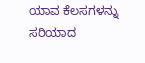ಯಾವ ಕೆಲಸಗಳನ್ನು ಸರಿಯಾದ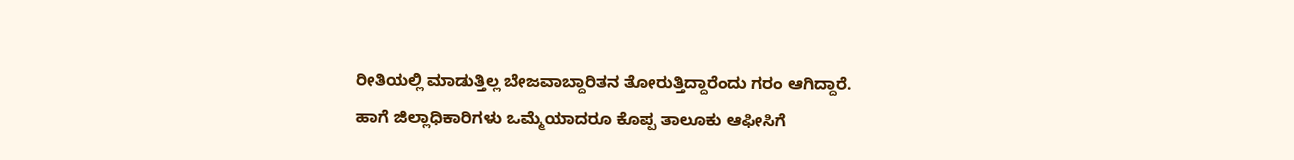ರೀತಿಯಲ್ಲಿ ಮಾಡುತ್ತಿಲ್ಲ ಬೇಜವಾಬ್ದಾರಿತನ ತೋರುತ್ತಿದ್ದಾರೆಂದು ಗರಂ ಆಗಿದ್ದಾರೆ.
ಹಾಗೆ ಜಿಲ್ಲಾಧಿಕಾರಿಗಳು ಒಮ್ಮೆಯಾದರೂ ಕೊಪ್ಪ ತಾಲೂಕು ಆಫೀಸಿಗೆ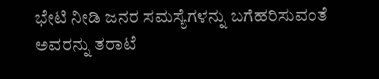ಭೇಟಿ ನೀಡಿ ಜನರ ಸಮಸ್ಯೆಗಳನ್ನು ಬಗೆಹರಿಸುವಂತೆ ಅವರನ್ನು ತರಾಟೆ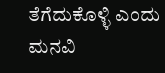ತೆಗೆದುಕೊಳ್ಳಿ ಎಂದು ಮನವಿ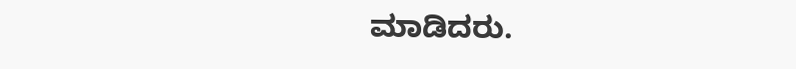ಮಾಡಿದರು.